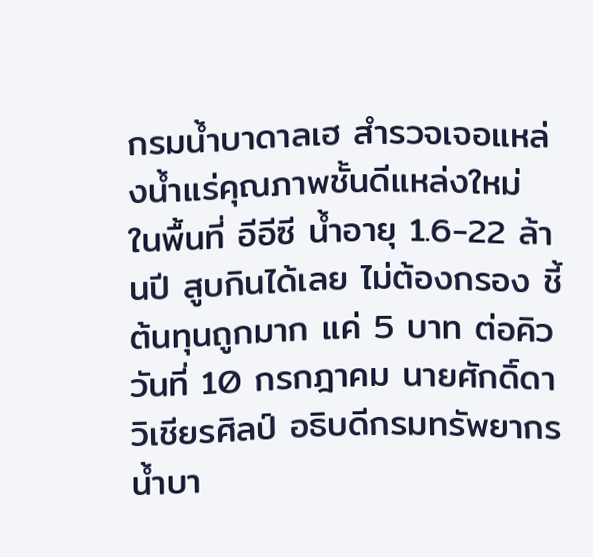กรมน้ำบาดาลเฮ สำรวจเจอแหล่งน้ำแร่คุณภาพชั้นดีแหล่งใหม่ ในพื้นที่ อีอีซี น้ำอายุ 1.6-22 ล้านปี สูบกินได้เลย ไม่ต้องกรอง ชี้ต้นทุนถูกมาก แค่ 5 บาท ต่อคิว
วันที่ 10 กรกฎาคม นายศักดิ์ดา วิเชียรศิลป์ อธิบดีกรมทรัพยากรน้ำบา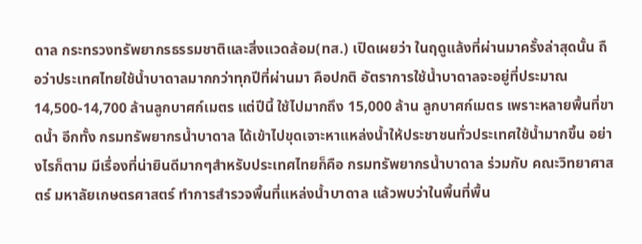ดาล กระทรวงทรัพยากรธรรมชาติและสิ่งแวดล้อม(ทส.) เปิดเผยว่า ในฤดูแล้งที่ผ่านมาครั้งล่าสุดนั้น ถือว่าประเทศไทยใช้น้ำบาดาลมากกว่าทุกปีที่ผ่านมา คือปกติ อัตราการใช้น้ำบาดาลจะอยู่ที่ประมาณ 14,500-14,700 ล้านลูกบาศก์เมตร แต่ปีนี้ ใช้ไปมากถึง 15,000 ล้าน ลูกบาศก์เมตร เพราะหลายพื้นที่ขาดน้ำ อีกทั้ง กรมทรัพยากรน้ำบาดาล ได้เข้าไปขุดเจาะหาแหล่งน้ำให้ประชาชนทั่วประเทศใช้น้ำมากขึ้น อย่างไรก็ตาม มีเรื่องที่น่ายินดีมากๆสำหรับประเทศไทยก็คือ กรมทรัพยากรน้ำบาดาล ร่วมกับ คณะวิทยาศาสตร์ มหาลัยเกษตรศาสตร์ ทำการสำรวจพื้นที่แหล่งน้ำบาดาล แล้วพบว่าในพื้นที่พื้น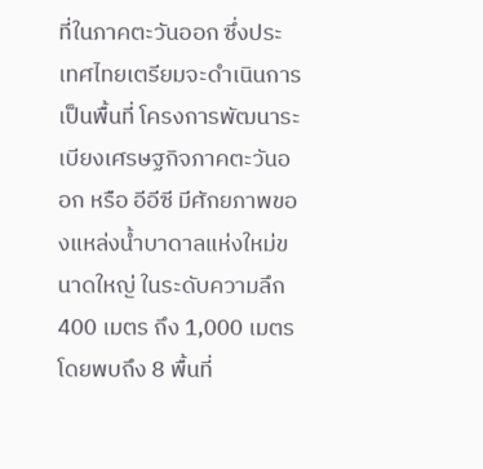ที่ในภาคตะวันออก ซึ่งประเทศไทยเตรียมจะดำเนินการเป็นพื้นที่ โครงการพัฒนาระเบียงเศรษฐกิจภาคตะวันออก หรือ อีอีซี มีศักยภาพของแหล่งน้ำบาดาลแห่งใหม่ขนาดใหญ่ ในระดับความลึก 400 เมตร ถึง 1,000 เมตร โดยพบถึง 8 พื้นที่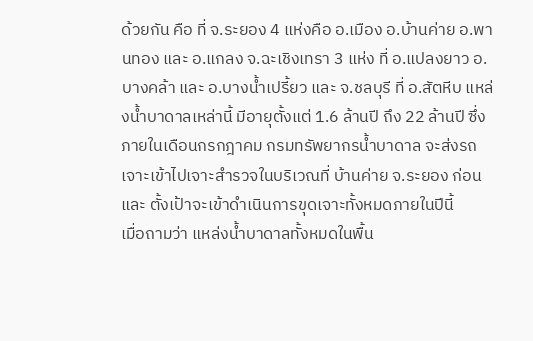ด้วยกัน คือ ที่ จ.ระยอง 4 แห่งคือ อ.เมือง อ.บ้านค่าย อ.พานทอง และ อ.แกลง จ.ฉะเชิงเทรา 3 แห่ง ที่ อ.แปลงยาว อ.บางคล้า และ อ.บางน้ำเปรี้ยว และ จ.ชลบุรี ที่ อ.สัตหีบ แหล่งน้ำบาดาลเหล่านี้ มีอายุตั้งแต่ 1.6 ล้านปี ถึง 22 ล้านปี ซึ่งภายในเดือนกรกฎาคม กรมทรัพยากรน้ำบาดาล จะส่งรถเจาะเข้าไปเจาะสำรวจในบริเวณที่ บ้านค่าย จ.ระยอง ก่อน และ ตั้งเป้าจะเข้าดำเนินการขุดเจาะทั้งหมดภายในปีนี้
เมื่อถามว่า แหล่งน้ำบาดาลทั้งหมดในพื้น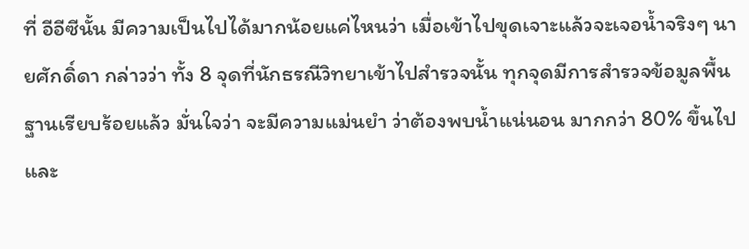ที่ อีอีซีนั้น มีความเป็นไปได้มากน้อยแค่ไหนว่า เมื่อเข้าไปขุดเจาะแล้วจะเจอน้ำจริงๆ นายศักดิ์ดา กล่าวว่า ทั้ง 8 จุดที่นักธรณีวิทยาเข้าไปสำรวจนั้น ทุกจุดมีการสำรวจข้อมูลพื้นฐานเรียบร้อยแล้ว มั่นใจว่า จะมีความแม่นยำ ว่าต้องพบน้ำแน่นอน มากกว่า 80% ขึ้นไป และ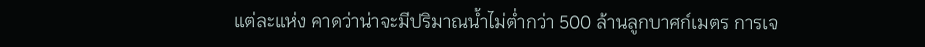แต่ละแห่ง คาดว่าน่าจะมีปริมาณน้ำไม่ต่ำกว่า 500 ล้านลูกบาศก์เมตร การเจ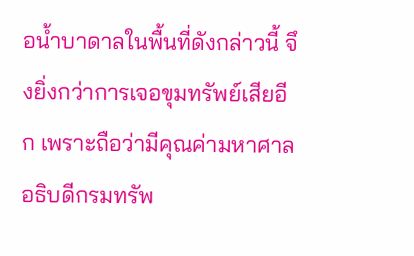อน้ำบาดาลในพื้นที่ดังกล่าวนี้ จึงยิ่งกว่าการเจอขุมทรัพย์เสียอีก เพราะถือว่ามีคุณค่ามหาศาล
อธิบดีกรมทรัพ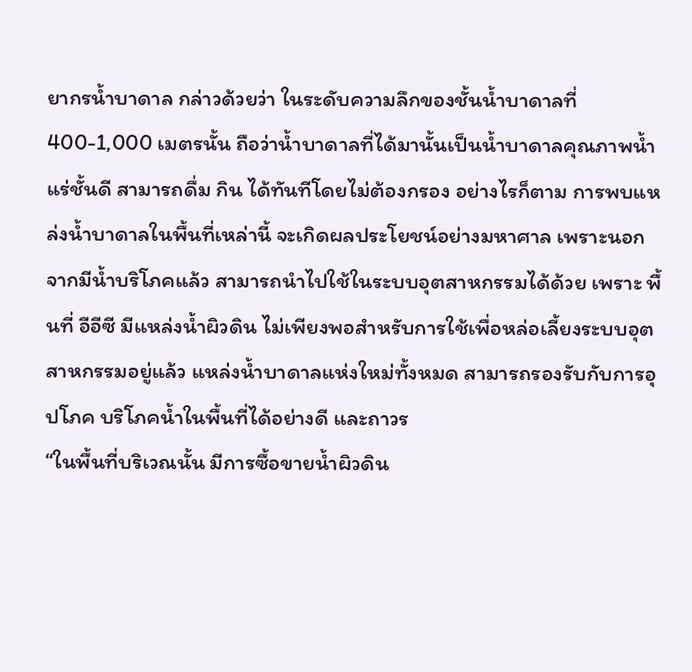ยากรน้ำบาดาล กล่าวด้วยว่า ในระดับความลึกของชั้นน้ำบาดาลที่ 400-1,000 เมตรนั้น ถือว่าน้ำบาดาลที่ได้มานั้นเป็นน้ำบาดาลคุณภาพน้ำแร่ชั้นดี สามารถดื่ม กิน ได้ทันทีโดยไม่ต้องกรอง อย่างไรก็ตาม การพบแหล่งน้ำบาดาลในพื้นที่เหล่านี้ จะเกิดผลประโยชน์อย่างมหาศาล เพราะนอกจากมีน้ำบริโภคแล้ว สามารถนำไปใช้ในระบบอุตสาหกรรมได้ด้วย เพราะ พื้นที่ อีอีซี มีแหล่งน้ำผิวดิน ไม่เพียงพอสำหรับการใช้เพื่อหล่อเลี้ยงระบบอุตสาหกรรมอยู่แล้ว แหล่งน้ำบาดาลแห่งใหม่ทั้งหมด สามารถรองรับกับการอุปโภค บริโภคน้ำในพื้นที่ได้อย่างดี และถาวร
“ในพื้นที่บริเวณนั้น มีการซื้อขายน้ำผิวดิน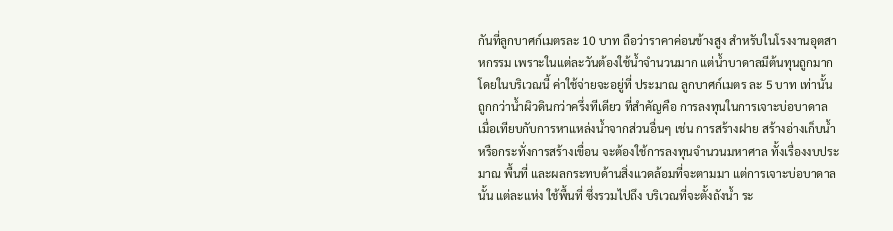กันที่ลูกบาศก์เมตรละ 10 บาท ถือว่าราคาค่อนข้างสูง สำหรับในโรงงานอุตสาหกรรม เพราะในแต่ละวันต้องใช้น้ำจำนวนมาก แต่น้ำบาดาลมีต้นทุนถูกมาก โดยในบริเวณนี้ ค่าใช้จ่ายจะอยู่ที่ ประมาณ ลูกบาศก์เมตร ละ 5 บาท เท่านั้น ถูกกว่าน้ำผิวดินกว่าครึ่งทีเดียว ที่สำคัญคือ การลงทุนในการเจาะบ่อบาดาล เมื่อเทียบกับการหาแหล่งน้ำจากส่วนอื่นๆ เช่น การสร้างฝาย สร้างอ่างเก็บน้ำ หรือกระทั่งการสร้างเขื่อน จะต้องใช้การลงทุนจำนวนมหาศาล ทั้งเรื่องงบประมาณ พื้นที่ และผลกระทบด้านสิ่งแวดล้อมที่จะตามมา แต่การเจาะบ่อบาดาลนั้น แต่ละแห่ง ใช้พื้นที่ ซึ่งรวมไปถึง บริเวณที่จะตั้งถังน้ำ ระ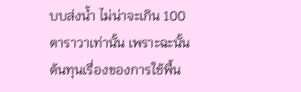บบส่งน้ำ ไม่น่าจะเกิน 100 ตาราวาเท่านั้น เพราะฉะนั้นต้นทุนเรื่องของการใช้พื้น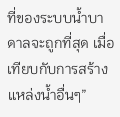ที่ของระบบน้ำบาดาลจะถูกที่สุด เมื่อเทียบกับการสร้างแหล่งน้ำอื่นๆ”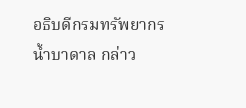อธิบดีกรมทรัพยากรน้ำบาดาล กล่าว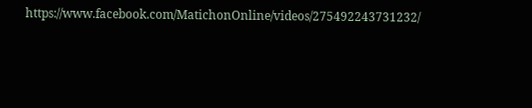https://www.facebook.com/MatichonOnline/videos/275492243731232/